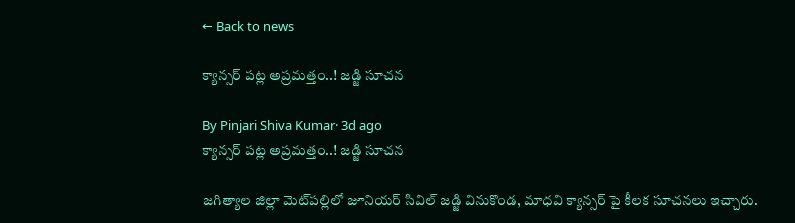← Back to news

క్యాన్సర్ పట్ల అప్రమత్తం..! జడ్జి సూచన

By Pinjari Shiva Kumar· 3d ago
క్యాన్సర్ పట్ల అప్రమత్తం..! జడ్జి సూచన

జగిత్యాల జిల్లా మెట్‌పల్లిలో జూనియర్ సివిల్ జడ్జి వినుకొండ, మాధవి క్యాన్సర్ పై కీలక సూచనలు ఇచ్చారు.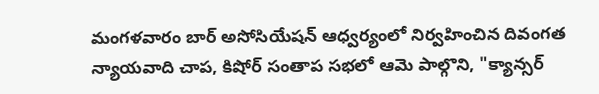మంగళవారం బార్ అసోసియేషన్ ఆధ్వర్యంలో నిర్వహించిన దివంగత న్యాయవాది చాప, కిషోర్ సంతాప సభలో ఆమె పాల్గొని, "క్యాన్సర్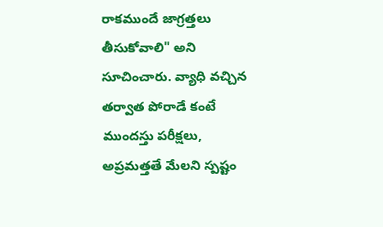రాకముందే జాగ్రత్తలు తీసుకోవాలి" అని సూచించారు. వ్యాధి వచ్చిన తర్వాత పోరాడే కంటే ముందస్తు పరీక్షలు, అప్రమత్తతే మేలని స్పష్టం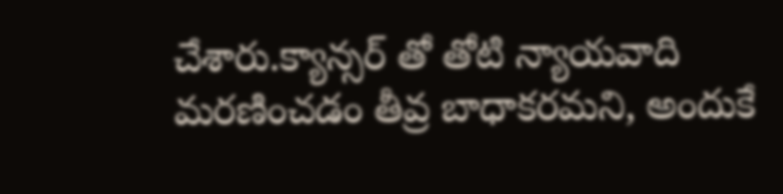చేశారు.క్యాన్సర్ తో తోటి న్యాయవాది మరణించడం తీవ్ర బాధాకరమని, అందుకే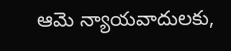ఆమె న్యాయవాదులకు,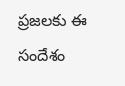ప్రజలకు ఈ సందేశం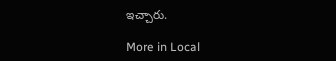ఇచ్చారు.

More in Local